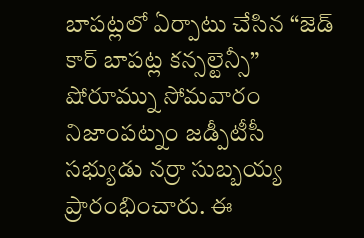బాపట్లలో ఏర్పాటు చేసిన “జెడ్ కార్ బాపట్ల కన్సల్టెన్సీ” షోరూమ్ను సోమవారం నిజాంపట్నం జడ్పీటీసీ సభ్యుడు నర్రా సుబ్బయ్య ప్రారంభించారు. ఈ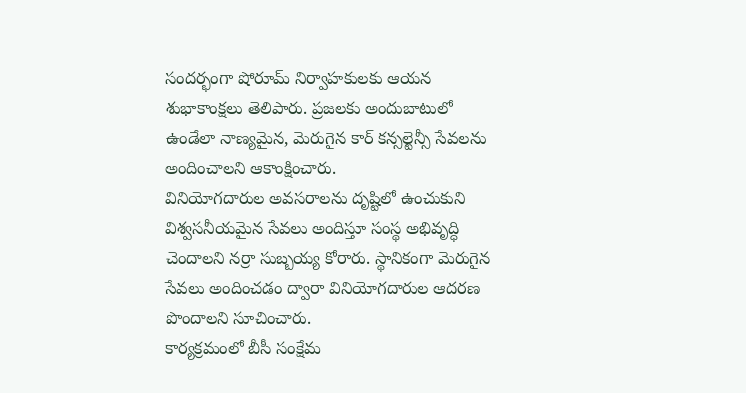సందర్భంగా షోరూమ్ నిర్వాహకులకు ఆయన శుభాకాంక్షలు తెలిపారు. ప్రజలకు అందుబాటులో ఉండేలా నాణ్యమైన, మెరుగైన కార్ కన్సల్టెన్సీ సేవలను అందించాలని ఆకాంక్షించారు.
వినియోగదారుల అవసరాలను దృష్టిలో ఉంచుకుని విశ్వసనీయమైన సేవలు అందిస్తూ సంస్థ అభివృద్ధి చెందాలని నర్రా సుబ్బయ్య కోరారు. స్థానికంగా మెరుగైన సేవలు అందించడం ద్వారా వినియోగదారుల ఆదరణ పొందాలని సూచించారు.
కార్యక్రమంలో బీసీ సంక్షేమ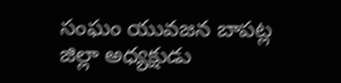సంఘం యువజన బాపట్ల జిల్లా అధ్యక్షుడు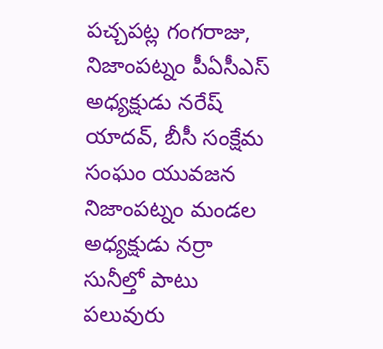పచ్చపట్ల గంగరాజు, నిజాంపట్నం పీఏసీఎస్ అధ్యక్షుడు నరేష్ యాదవ్, బీసీ సంక్షేమ సంఘం యువజన నిజాంపట్నం మండల అధ్యక్షుడు నర్రా సునీల్తో పాటు పలువురు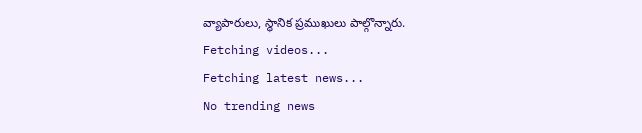వ్యాపారులు, స్థానిక ప్రముఖులు పాల్గొన్నారు.
Fetching videos...
Fetching latest news...
No trending news